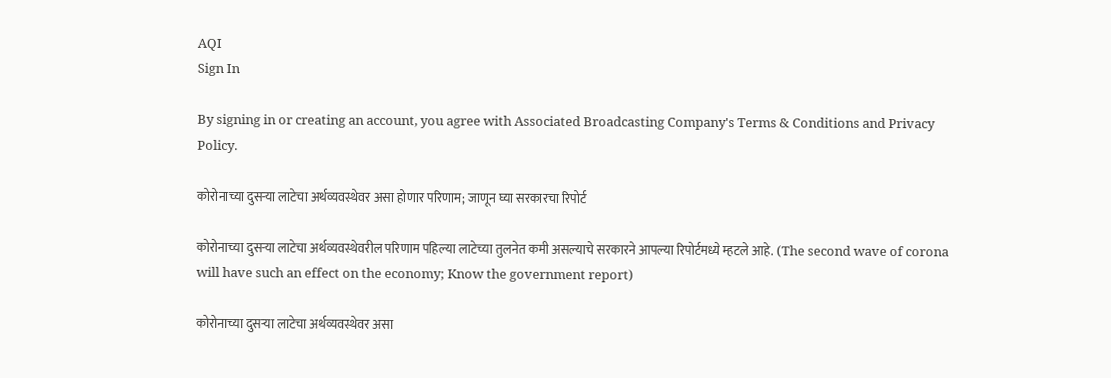AQI
Sign In

By signing in or creating an account, you agree with Associated Broadcasting Company's Terms & Conditions and Privacy Policy.

कोरोनाच्या दुसऱ्या लाटेचा अर्थव्यवस्थेवर असा होणार परिणाम; जाणून घ्या सरकारचा रिपोर्ट

कोरोनाच्या दुसऱ्या लाटेचा अर्थव्यवस्थेवरील परिणाम पहिल्या लाटेच्या तुलनेत कमी असल्याचे सरकारने आपल्या रिपोर्टमध्ये म्हटले आहे. (The second wave of corona will have such an effect on the economy; Know the government report)

कोरोनाच्या दुसऱ्या लाटेचा अर्थव्यवस्थेवर असा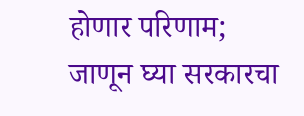होणार परिणाम; जाणून घ्या सरकारचा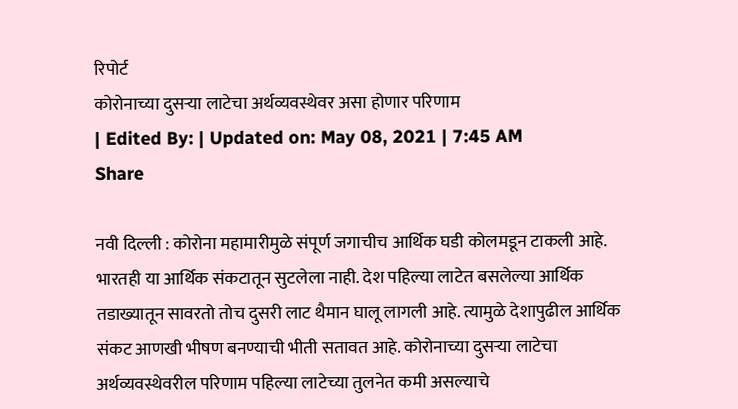रिपोर्ट
कोरोनाच्या दुसऱ्या लाटेचा अर्थव्यवस्थेवर असा होणार परिणाम
| Edited By: | Updated on: May 08, 2021 | 7:45 AM
Share

नवी दिल्ली : कोरोना महामारीमुळे संपूर्ण जगाचीच आर्थिक घडी कोलमडून टाकली आहे. भारतही या आर्थिक संकटातून सुटलेला नाही. देश पहिल्या लाटेत बसलेल्या आर्थिक तडाख्यातून सावरतो तोच दुसरी लाट थैमान घालू लागली आहे. त्यामुळे देशापुढील आर्थिक संकट आणखी भीषण बनण्याची भीती सतावत आहे. कोरोनाच्या दुसऱ्या लाटेचा अर्थव्यवस्थेवरील परिणाम पहिल्या लाटेच्या तुलनेत कमी असल्याचे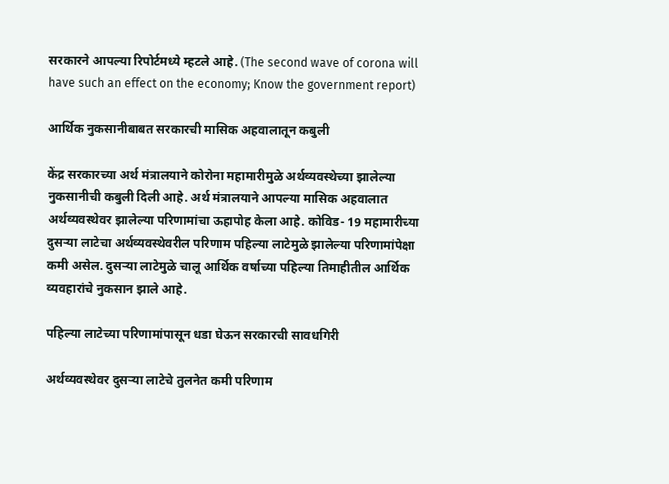सरकारने आपल्या रिपोर्टमध्ये म्हटले आहे. (The second wave of corona will have such an effect on the economy; Know the government report)

आर्थिक नुकसानीबाबत सरकारची मासिक अहवालातून कबुली

केंद्र सरकारच्या अर्थ मंत्रालयाने कोरोना महामारीमुळे अर्थव्यवस्थेच्या झालेल्या नुकसानीची कबुली दिली आहे. अर्थ मंत्रालयाने आपल्या मासिक अहवालात अर्थव्यवस्थेवर झालेल्या परिणामांचा ऊहापोह केला आहे. कोविड- 19 महामारीच्या दुसऱ्या लाटेचा अर्थव्यवस्थेवरील परिणाम पहिल्या लाटेमुळे झालेल्या परिणामांपेक्षा कमी असेल. दुसऱ्या लाटेमुळे चालू आर्थिक वर्षाच्या पहिल्या तिमाहीतील आर्थिक व्यवहारांचे नुकसान झाले आहे.

पहिल्या लाटेच्या परिणामांपासून धडा घेऊन सरकारची सावधगिरी

अर्थव्यवस्थेवर दुसऱ्या लाटेचे तुलनेत कमी परिणाम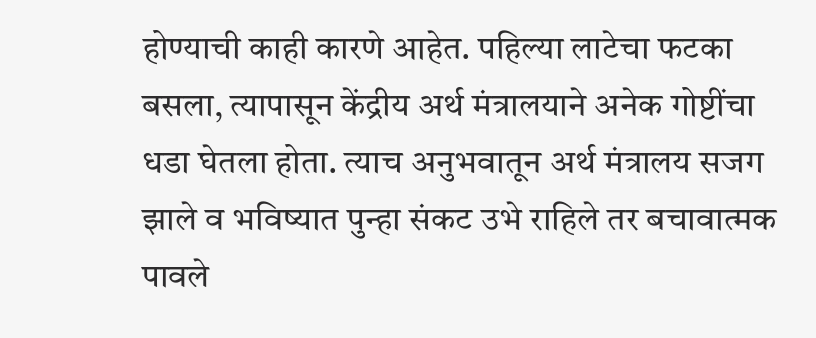होण्याची काही कारणे आहेत. पहिल्या लाटेचा फटका बसला, त्यापासून केंद्रीय अर्थ मंत्रालयाने अनेक गोष्टींचा धडा घेतला होता. त्याच अनुभवातून अर्थ मंत्रालय सजग झाले व भविष्यात पुन्हा संकट उभे राहिले तर बचावात्मक पावले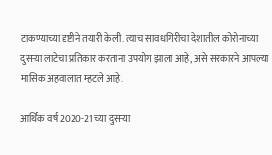टाकण्याच्या दृष्टीने तयारी केली. त्याच सावधगिरीचा देशातील कोरोनाच्या दुसऱ्या लाटेचा प्रतिकार करताना उपयोग झाला आहे, असे सरकारने आपल्या मासिक अहवालात म्हटले आहे.

आर्थिक वर्ष 2020-21 च्या दुसऱ्या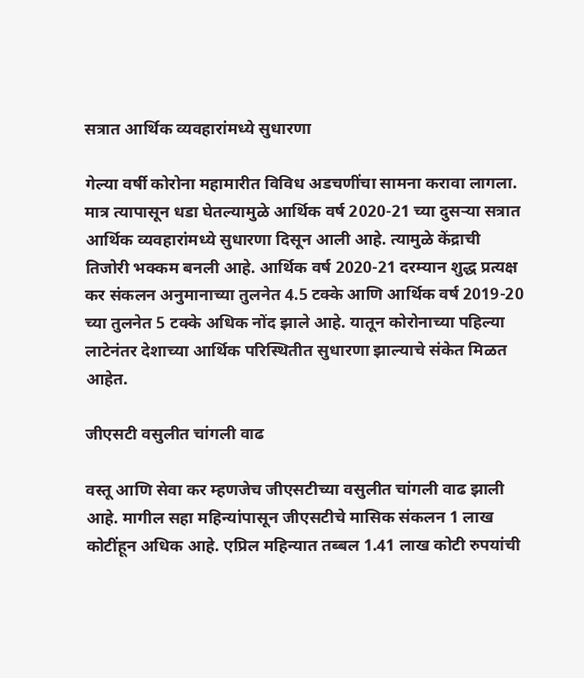सत्रात आर्थिक व्यवहारांमध्ये सुधारणा

गेल्या वर्षी कोरोना महामारीत विविध अडचणींचा सामना करावा लागला. मात्र त्यापासून धडा घेतल्यामुळे आर्थिक वर्ष 2020-21 च्या दुसऱ्या सत्रात आर्थिक व्यवहारांमध्ये सुधारणा दिसून आली आहे. त्यामुळे केंद्राची तिजोरी भक्कम बनली आहे. आर्थिक वर्ष 2020-21 दरम्यान शुद्ध प्रत्यक्ष कर संकलन अनुमानाच्या तुलनेत 4.5 टक्के आणि आर्थिक वर्ष 2019-20 च्या तुलनेत 5 टक्के अधिक नोंद झाले आहे. यातून कोरोनाच्या पहिल्या लाटेनंतर देशाच्या आर्थिक परिस्थितीत सुधारणा झाल्याचे संकेत मिळत आहेत.

जीएसटी वसुलीत चांगली वाढ

वस्तू आणि सेवा कर म्हणजेच जीएसटीच्या वसुलीत चांगली वाढ झाली आहे. मागील सहा महिन्यांपासून जीएसटीचे मासिक संकलन 1 लाख कोटींहून अधिक आहे. एप्रिल महिन्यात तब्बल 1.41 लाख कोटी रुपयांची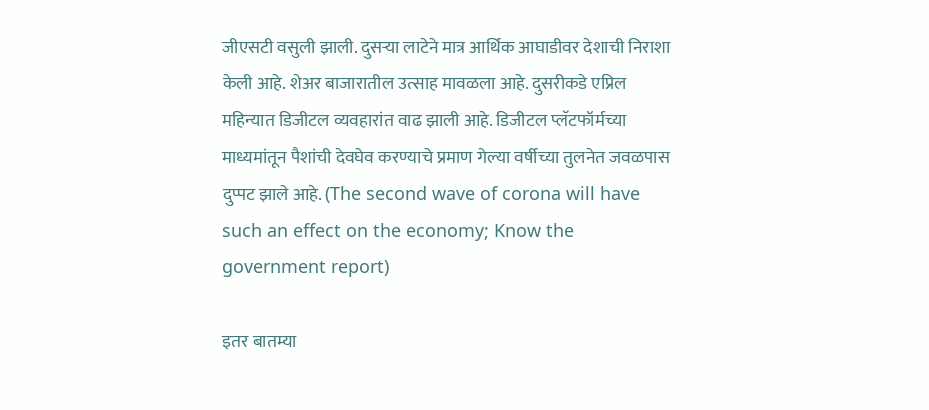जीएसटी वसुली झाली. दुसऱ्या लाटेने मात्र आर्थिक आघाडीवर देशाची निराशा केली आहे. शेअर बाजारातील उत्साह मावळला आहे. दुसरीकडे एप्रिल महिन्यात डिजीटल व्यवहारांत वाढ झाली आहे. डिजीटल प्लॅटफॉर्मच्या माध्यमांतून पैशांची देवघेव करण्याचे प्रमाण गेल्या वर्षीच्या तुलनेत जवळपास दुप्पट झाले आहे. (The second wave of corona will have such an effect on the economy; Know the government report)

इतर बातम्या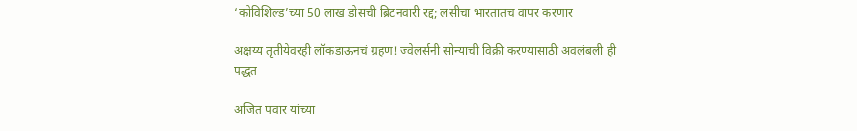‘कोविशिल्ड’च्या 50 लाख डोसची ब्रिटनवारी रद्द; लसीचा भारतातच वापर करणार

अक्षय्य तृतीयेवरही लॉकडाऊनचं ग्रहण! ज्वेलर्सनी सोन्याची विक्री करण्यासाठी अवलंबली ही पद्धत

अजित पवार यांच्या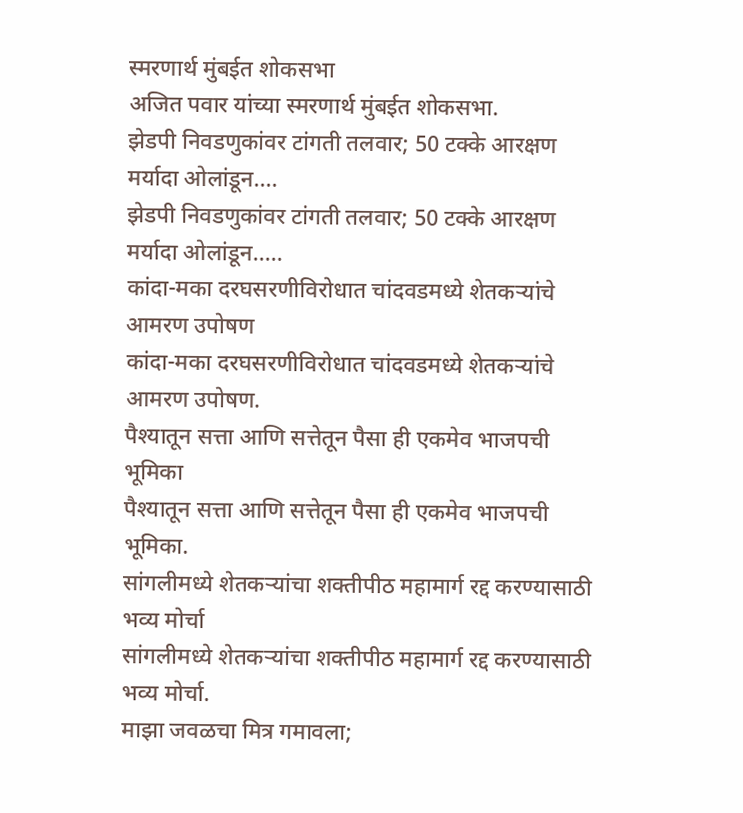स्मरणार्थ मुंबईत शोकसभा
अजित पवार यांच्या स्मरणार्थ मुंबईत शोकसभा.
झेडपी निवडणुकांवर टांगती तलवार; 50 टक्के आरक्षण मर्यादा ओलांडून....
झेडपी निवडणुकांवर टांगती तलवार; 50 टक्के आरक्षण मर्यादा ओलांडून.....
कांदा-मका दरघसरणीविरोधात चांदवडमध्ये शेतकऱ्यांचे आमरण उपोषण
कांदा-मका दरघसरणीविरोधात चांदवडमध्ये शेतकऱ्यांचे आमरण उपोषण.
पैश्यातून सत्ता आणि सत्तेतून पैसा ही एकमेव भाजपची भूमिका
पैश्यातून सत्ता आणि सत्तेतून पैसा ही एकमेव भाजपची भूमिका.
सांगलीमध्ये शेतकऱ्यांचा शक्तीपीठ महामार्ग रद्द करण्यासाठी भव्य मोर्चा
सांगलीमध्ये शेतकऱ्यांचा शक्तीपीठ महामार्ग रद्द करण्यासाठी भव्य मोर्चा.
माझा जवळचा मित्र गमावला;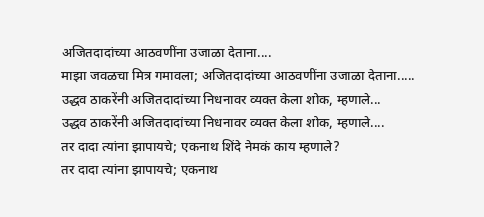अजितदादांच्या आठवणींना उजाळा देताना....
माझा जवळचा मित्र गमावला; अजितदादांच्या आठवणींना उजाळा देताना.....
उद्धव ठाकरेंनी अजितदादांच्या निधनावर व्यक्त केला शोक, म्हणाले...
उद्धव ठाकरेंनी अजितदादांच्या निधनावर व्यक्त केला शोक, म्हणाले....
तर दादा त्यांना झापायचे; एकनाथ शिंदे नेमकं काय म्हणाले?
तर दादा त्यांना झापायचे; एकनाथ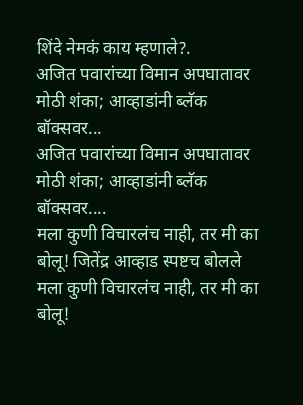शिंदे नेमकं काय म्हणाले?.
अजित पवारांच्या विमान अपघातावर मोठी शंका; आव्हाडांनी ब्लॅक बॉक्सवर...
अजित पवारांच्या विमान अपघातावर मोठी शंका; आव्हाडांनी ब्लॅक बॉक्सवर....
मला कुणी विचारलंच नाही, तर मी का बोलू! जितेंद्र आव्हाड स्पष्टच बोलले
मला कुणी विचारलंच नाही, तर मी का बोलू!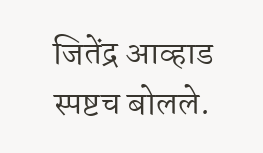जितेंद्र आव्हाड स्पष्टच बोलले.